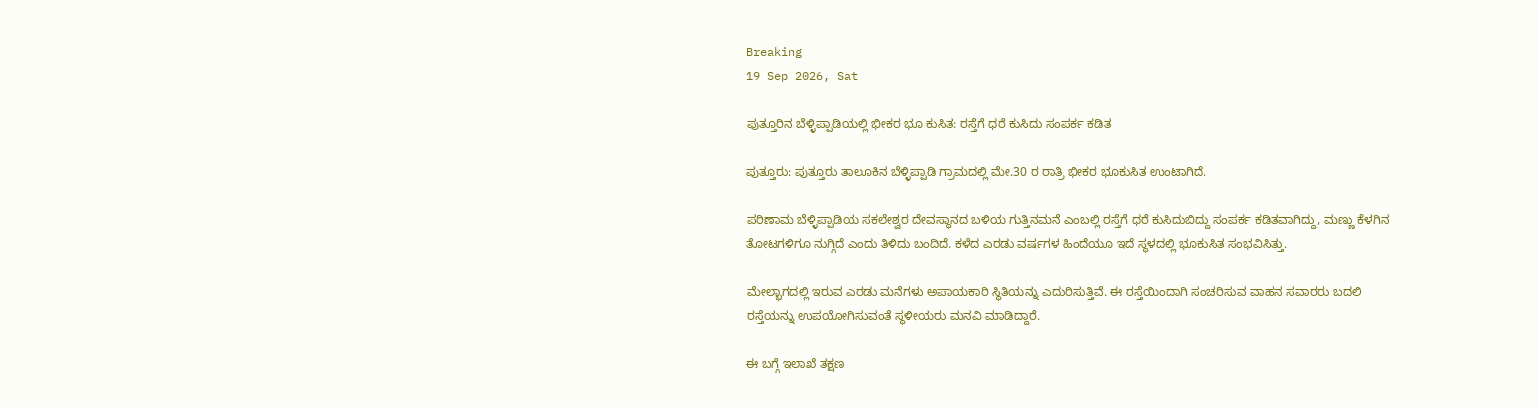Breaking
19 Sep 2026, Sat

ಪುತ್ತೂರಿನ ಬೆಳ್ಳಿಪ್ಪಾಡಿಯಲ್ಲಿ ಭೀಕರ ಭೂ ಕುಸಿತ: ರಸ್ತೆಗೆ ಧರೆ ಕುಸಿದು ಸಂಪರ್ಕ ಕಡಿತ

ಪುತ್ತೂರು: ಪುತ್ತೂರು ತಾಲೂಕಿನ ಬೆಳ್ಳಿಪ್ಪಾಡಿ ಗ್ರಾಮದಲ್ಲಿ ಮೇ.30 ರ ರಾತ್ರಿ ಭೀಕರ ಭೂಕುಸಿತ ಉಂಟಾಗಿದೆ.

ಪರಿಣಾಮ ಬೆಳ್ಳಿಪ್ಪಾಡಿಯ ಸಕಲೇಶ್ವರ ದೇವಸ್ಥಾನದ ಬಳಿಯ ಗುತ್ತಿನಮನೆ ಎಂಬಲ್ಲಿ ರಸ್ತೆಗೆ ಧರೆ ಕುಸಿದುಬಿದ್ದು ಸಂಪರ್ಕ ಕಡಿತವಾಗಿದ್ದು, ಮಣ್ಣು ಕೆಳಗಿನ ತೋಟಗಳಿಗೂ ನುಗ್ಗಿದೆ ಎಂದು ತಿಳಿದು ಬಂದಿದೆ. ಕಳೆದ ಎರಡು ವರ್ಷಗಳ ಹಿಂದೆಯೂ ಇದೆ ಸ್ಥಳದಲ್ಲಿ ಭೂಕುಸಿತ ಸಂಭವಿಸಿತ್ತು.

ಮೇಲ್ಭಾಗದಲ್ಲಿ ಇರುವ ಎರಡು ಮನೆಗಳು ಅಪಾಯಕಾರಿ ಸ್ಥಿತಿಯನ್ನು ಎದುರಿಸುತ್ತಿವೆ. ಈ ರಸ್ತೆಯಿಂದಾಗಿ ಸಂಚರಿಸುವ ವಾಹನ ಸವಾರರು ಬದಲಿ ರಸ್ತೆಯನ್ನು ಉಪಯೋಗಿಸುವಂತೆ ಸ್ಥಳೀಯರು ಮನವಿ ಮಾಡಿದ್ದಾರೆ.

ಈ ಬಗ್ಗೆ ಇಲಾಖೆ ತಕ್ಷಣ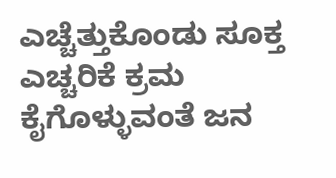ಎಚ್ಚೆತ್ತುಕೊಂಡು ಸೂಕ್ತ ಎಚ್ಚರಿಕೆ ಕ್ರಮ ಕೈಗೊಳ್ಳುವಂತೆ ಜನ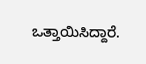ಒತ್ತಾಯಿಸಿದ್ದಾರೆ.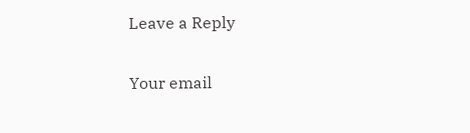Leave a Reply

Your email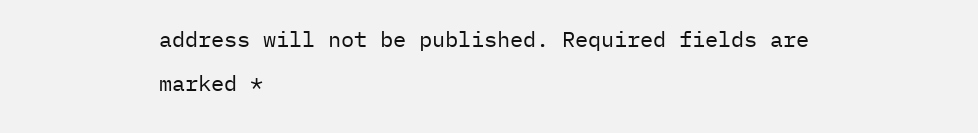address will not be published. Required fields are marked *